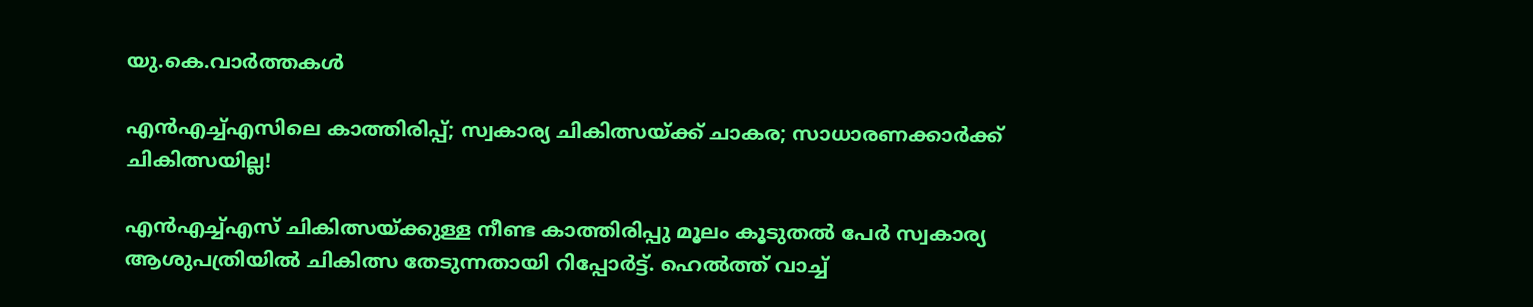യു.കെ.വാര്‍ത്തകള്‍

എന്‍എച്ച്എസിലെ കാത്തിരിപ്പ്; സ്വകാര്യ ചികിത്സയ്ക്ക് ചാകര; സാധാരണക്കാര്‍ക്ക് ചികിത്സയില്ല!

എന്‍എച്ച്എസ് ചികിത്സയ്ക്കുള്ള നീണ്ട കാത്തിരിപ്പു മൂലം കൂടുതല്‍ പേര്‍ സ്വകാര്യ ആശുപത്രിയില്‍ ചികിത്സ തേടുന്നതായി റിപ്പോര്‍ട്ട്. ഹെല്‍ത്ത് വാച്ച്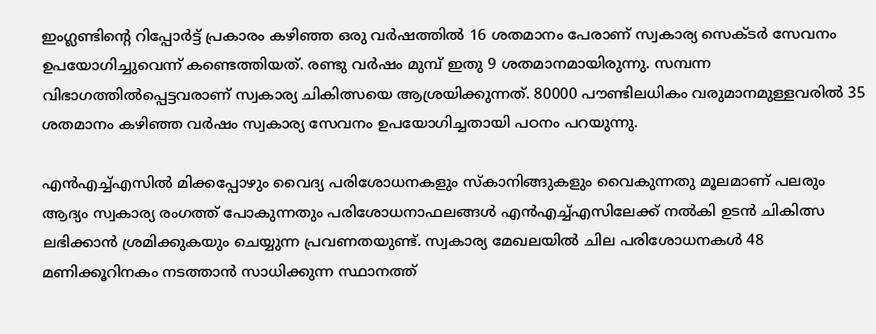ഇംഗ്ലണ്ടിന്റെ റിപ്പോര്‍ട്ട് പ്രകാരം കഴിഞ്ഞ ഒരു വര്‍ഷത്തില്‍ 16 ശതമാനം പേരാണ് സ്വകാര്യ സെക്ടര്‍ സേവനം ഉപയോഗിച്ചുവെന്ന് കണ്ടെത്തിയത്. രണ്ടു വര്‍ഷം മുമ്പ് ഇതു 9 ശതമാനമായിരുന്നു. സമ്പന്ന വിഭാഗത്തില്‍പ്പെട്ടവരാണ് സ്വകാര്യ ചികിത്സയെ ആശ്രയിക്കുന്നത്. 80000 പൗണ്ടിലധികം വരുമാനമുള്ളവരില്‍ 35 ശതമാനം കഴിഞ്ഞ വര്‍ഷം സ്വകാര്യ സേവനം ഉപയോഗിച്ചതായി പഠനം പറയുന്നു.

എന്‍എച്ച്എസില്‍ മിക്കപ്പോഴും വൈദ്യ പരിശോധനകളും സ്‌കാനിങ്ങുകളും വൈകുന്നതു മൂലമാണ് പലരും ആദ്യം സ്വകാര്യ രംഗത്ത് പോകുന്നതും പരിശോധനാഫലങ്ങള്‍ എന്‍എച്ച്എസിലേക്ക് നല്‍കി ഉടന്‍ ചികിത്സ ലഭിക്കാന്‍ ശ്രമിക്കുകയും ചെയ്യുന്ന പ്രവണതയുണ്ട്. സ്വകാര്യ മേഖലയില്‍ ചില പരിശോധനകള്‍ 48 മണിക്കൂറിനകം നടത്താന്‍ സാധിക്കുന്ന സ്ഥാനത്ത്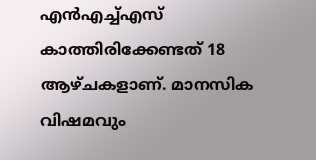എന്‍എച്ച്എസ് കാത്തിരിക്കേണ്ടത് 18 ആഴ്ചകളാണ്. മാനസിക വിഷമവും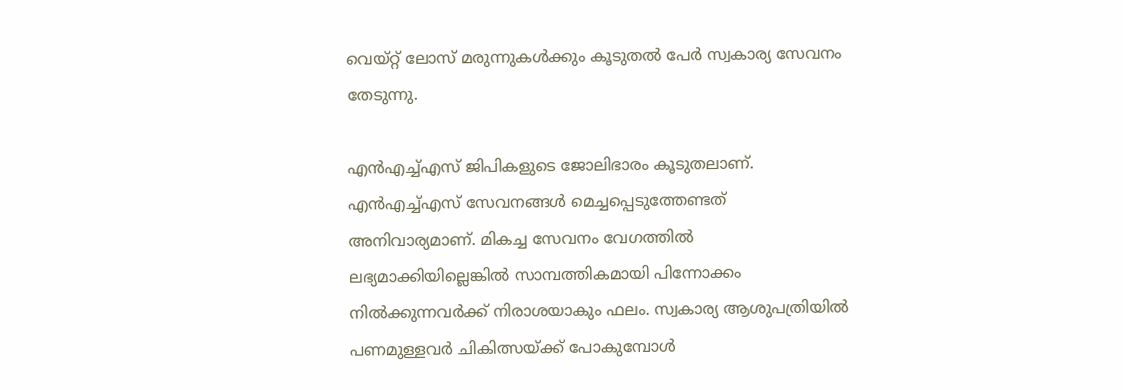വെയ്റ്റ് ലോസ് മരുന്നുകള്‍ക്കും കൂടുതല്‍ പേര്‍ സ്വകാര്യ സേവനം തേടുന്നു.

എന്‍എച്ച്എസ് ജിപികളുടെ ജോലിഭാരം കൂടുതലാണ്. എന്‍എച്ച്എസ് സേവനങ്ങള്‍ മെച്ചപ്പെടുത്തേണ്ടത് അനിവാര്യമാണ്. മികച്ച സേവനം വേഗത്തില്‍ ലഭ്യമാക്കിയില്ലെങ്കില്‍ സാമ്പത്തികമായി പിന്നോക്കം നില്‍ക്കുന്നവര്‍ക്ക് നിരാശയാകും ഫലം. സ്വകാര്യ ആശുപത്രിയില്‍ പണമുള്ളവര്‍ ചികിത്സയ്ക്ക് പോകുമ്പോള്‍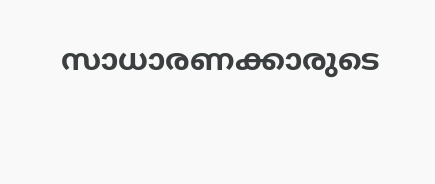സാധാരണക്കാരുടെ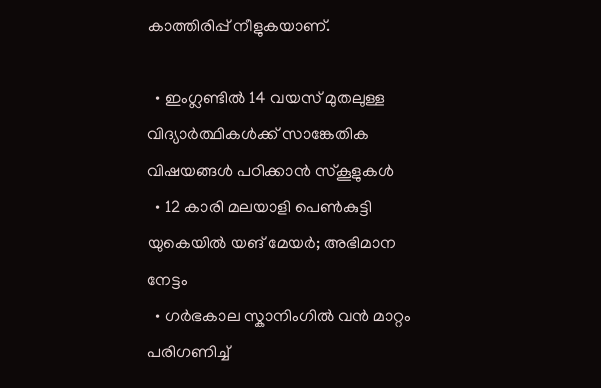കാത്തിരിപ്പ് നീളുകയാണ്.

  • ഇംഗ്ലണ്ടില്‍ 14 വയസ് മുതലുള്ള വിദ്യാര്‍ത്ഥികള്‍ക്ക് സാങ്കേതിക വിഷയങ്ങള്‍ പഠിക്കാന്‍ സ്കൂളുകള്‍
  • 12 കാരി മലയാളി പെണ്‍കുട്ടി യുകെയില്‍ യങ് മേയര്‍; അഭിമാന നേട്ടം
  • ഗര്‍ഭകാല സ്കാനിംഗില്‍ വന്‍ മാറ്റം പരിഗണിച്ച്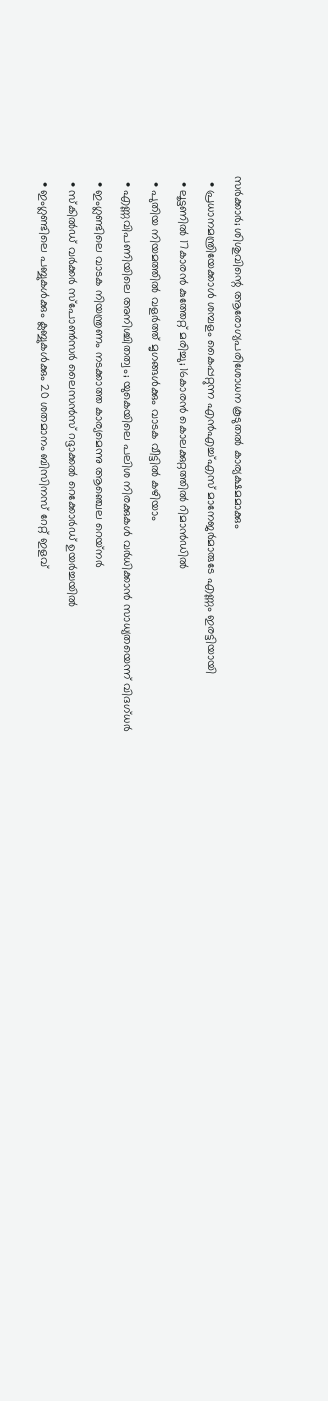സര്‍ക്കാര്‍; ശിശുവിന്റെ ആരോഗ്യപരിശോധന കൂടുതല്‍ കാര്യക്ഷമമാക്കും
  • പ്രധാനമന്ത്രിയേക്കാള്‍ ശമ്പളം കൈപ്പറ്റുന്ന എന്‍എച്ച്എസ് മാനേജര്‍മാരുടേ എണ്ണം ഇരട്ടിയായി
  • ലൂട്ടണില്‍ 17കാരന്‍ കുത്തേറ്റ് മരിച്ചു; 16കാരന്‍ കൊലക്കുറ്റത്തില്‍ റിമാന്‍ഡില്‍
  • പുതിയ നിയമത്തില്‍ വളര്‍ത്ത് മൃഗങ്ങള്‍ക്കും വാടക വീട്ടില്‍ കഴിയാം
  • എണ്ണവിപണിയിലെ അനിശ്ചിതത്വം; യുകെയിലെ പലിശ നിരക്കുകള്‍ വര്‍ധിക്കാന്‍ സാധ്യതയെന്ന് വിദഗ്ധര്‍
  • ഇംഗ്ലണ്ടിലെ വാടക നിയന്ത്രണം നടക്കാത്ത കാര്യമെന്നു ആഞ്ചെല റെയ്‌നര്‍
  • സ്‌കില്‍ഡ് വര്‍ക്കര്‍ സ്‌പോണ്‍സര്‍ ലൈസന്‍സ് റദ്ദാക്കല്‍ റെക്കോര്‍ഡ് ഉയര്‍ച്ചയില്‍
  • ഇംഗ്ലണ്ടിലെ പബ്ബുകള്‍ക്കും ക്ലബ്ബുകള്‍ക്കും 20 ശതമാനം ബിസിനസ് റേറ്റ് ഇളവ്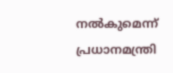നല്‍കുമെന്ന് പ്രധാനമന്ത്രി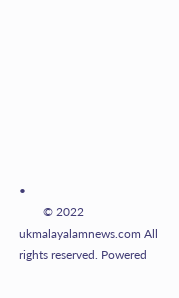•
        © 2022 ukmalayalamnews.com All rights reserved. Powered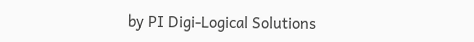by PI Digi-Logical Solutions